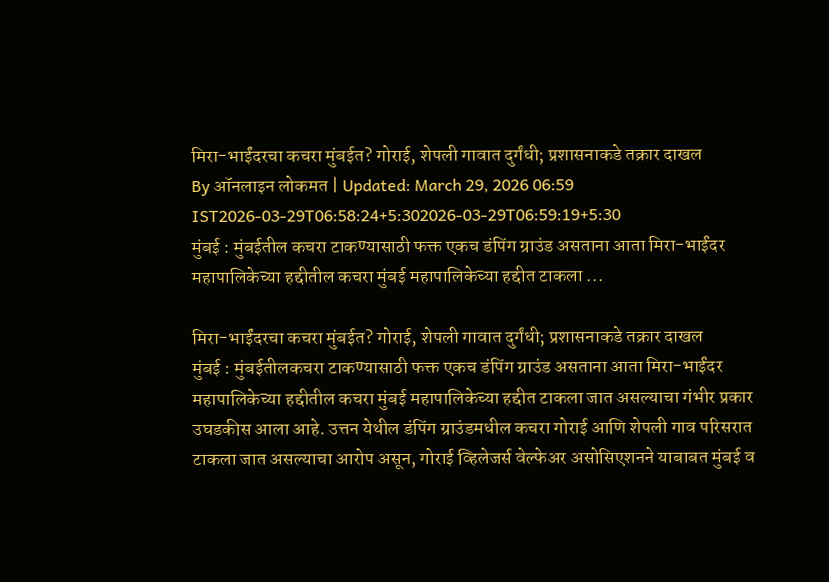मिरा-भाईंदरचा कचरा मुंबईत? गोराई, शेपली गावात दुर्गंधी; प्रशासनाकडे तक्रार दाखल
By ऑनलाइन लोकमत | Updated: March 29, 2026 06:59 IST2026-03-29T06:58:24+5:302026-03-29T06:59:19+5:30
मुंबई : मुंबईतील कचरा टाकण्यासाठी फक्त एकच डंपिंग ग्राउंड असताना आता मिरा-भाईंदर महापालिकेच्या हद्दीतील कचरा मुंबई महापालिकेच्या हद्दीत टाकला ...

मिरा-भाईंदरचा कचरा मुंबईत? गोराई, शेपली गावात दुर्गंधी; प्रशासनाकडे तक्रार दाखल
मुंबई : मुंबईतीलकचरा टाकण्यासाठी फक्त एकच डंपिंग ग्राउंड असताना आता मिरा-भाईंदर महापालिकेच्या हद्दीतील कचरा मुंबई महापालिकेच्या हद्दीत टाकला जात असल्याचा गंभीर प्रकार उघडकीस आला आहे. उत्तन येथील डंपिंग ग्राउंडमधील कचरा गोराई आणि शेपली गाव परिसरात टाकला जात असल्याचा आरोप असून, गोराई व्हिलेजर्स वेल्फेअर असोसिएशनने याबाबत मुंबई व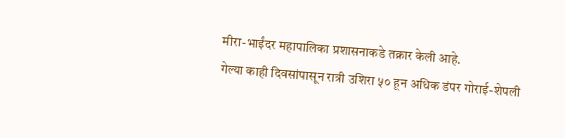मीरा-भाईंदर महापालिका प्रशासनाकडे तक्रार केली आहे.
गेल्या काही दिवसांपासून रात्री उशिरा ५० हून अधिक डंपर गोराई-शेपली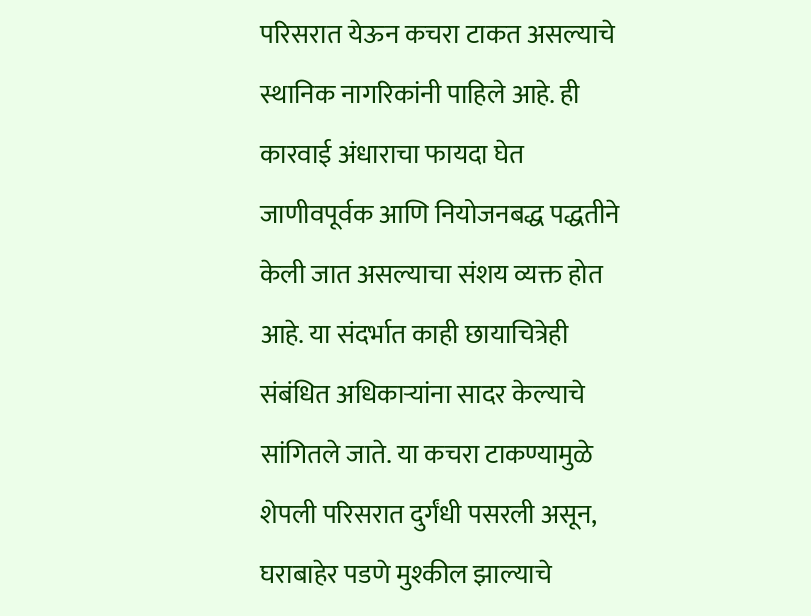परिसरात येऊन कचरा टाकत असल्याचे स्थानिक नागरिकांनी पाहिले आहे. ही कारवाई अंधाराचा फायदा घेत जाणीवपूर्वक आणि नियोजनबद्ध पद्धतीने केली जात असल्याचा संशय व्यक्त होत आहे. या संदर्भात काही छायाचित्रेही संबंधित अधिकाऱ्यांना सादर केल्याचे सांगितले जाते. या कचरा टाकण्यामुळे शेपली परिसरात दुर्गंधी पसरली असून, घराबाहेर पडणे मुश्कील झाल्याचे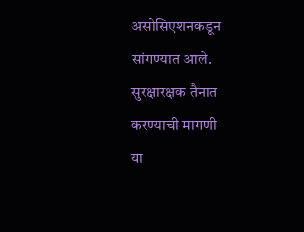असोसिएशनकडून सांगण्यात आले.
सुरक्षारक्षक तैनात करण्याची मागणी
या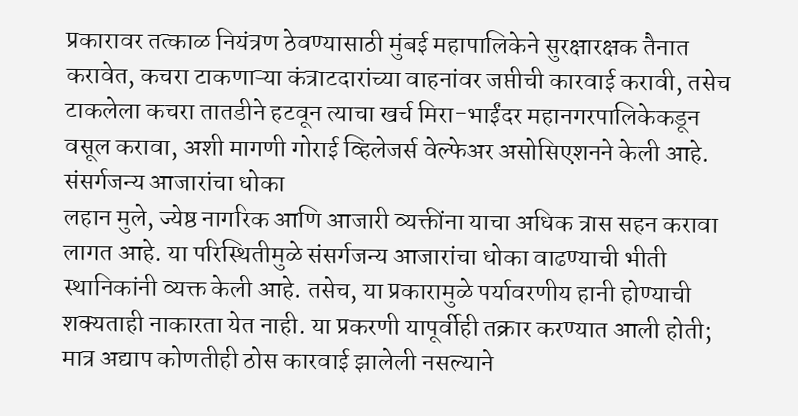प्रकारावर तत्काळ नियंत्रण ठेवण्यासाठी मुंबई महापालिकेने सुरक्षारक्षक तैनात करावेत, कचरा टाकणाऱ्या कंत्राटदारांच्या वाहनांवर जप्तीची कारवाई करावी, तसेच टाकलेला कचरा तातडीने हटवून त्याचा खर्च मिरा-भाईंदर महानगरपालिकेकडून वसूल करावा, अशी मागणी गोराई व्हिलेजर्स वेल्फेअर असोसिएशनने केली आहे.
संसर्गजन्य आजारांचा धोका
लहान मुले, ज्येष्ठ नागरिक आणि आजारी व्यक्तींना याचा अधिक त्रास सहन करावा लागत आहे. या परिस्थितीमुळे संसर्गजन्य आजारांचा धोका वाढण्याची भीती स्थानिकांनी व्यक्त केली आहे. तसेच, या प्रकारामुळे पर्यावरणीय हानी होण्याची शक्यताही नाकारता येत नाही. या प्रकरणी यापूर्वीही तक्रार करण्यात आली होती; मात्र अद्याप कोणतीही ठोस कारवाई झालेली नसल्याने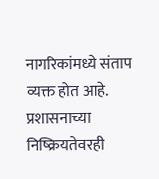नागरिकांमध्ये संताप व्यक्त होत आहे. प्रशासनाच्या निष्क्रियतेवरही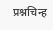प्रश्नचिन्ह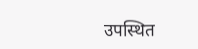उपस्थित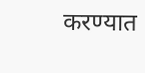करण्यात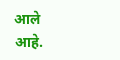आले आहे.